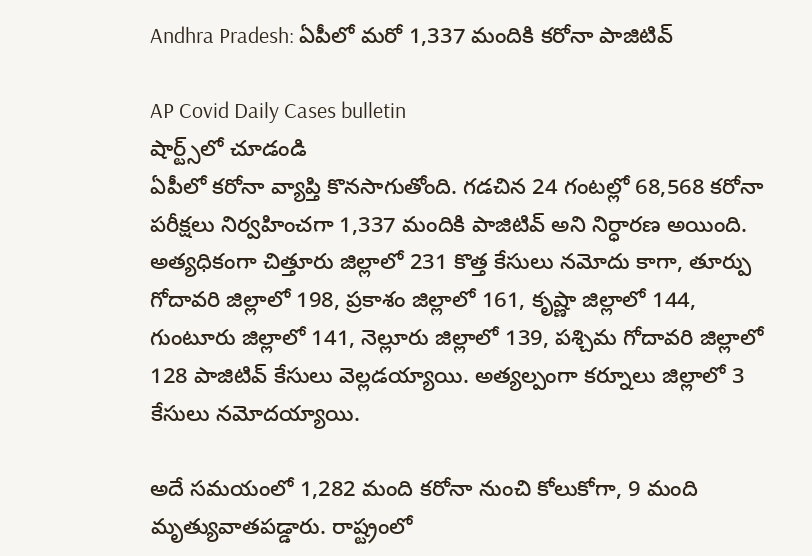Andhra Pradesh: ఏపీలో మరో 1,337 మందికి కరోనా పాజిటివ్

AP Covid Daily Cases bulletin
షార్ట్స్‌లో చూడండి
ఏపీలో కరోనా వ్యాప్తి కొనసాగుతోంది. గడచిన 24 గంటల్లో 68,568 కరోనా పరీక్షలు నిర్వహించగా 1,337 మందికి పాజిటివ్ అని నిర్ధారణ అయింది. అత్యధికంగా చిత్తూరు జిల్లాలో 231 కొత్త కేసులు నమోదు కాగా, తూర్పు గోదావరి జిల్లాలో 198, ప్రకాశం జిల్లాలో 161, కృష్ణా జిల్లాలో 144, గుంటూరు జిల్లాలో 141, నెల్లూరు జిల్లాలో 139, పశ్చిమ గోదావరి జిల్లాలో 128 పాజిటివ్ కేసులు వెల్లడయ్యాయి. అత్యల్పంగా కర్నూలు జిల్లాలో 3 కేసులు నమోదయ్యాయి.

అదే సమయంలో 1,282 మంది కరోనా నుంచి కోలుకోగా, 9 మంది మృత్యువాతపడ్డారు. రాష్ట్రంలో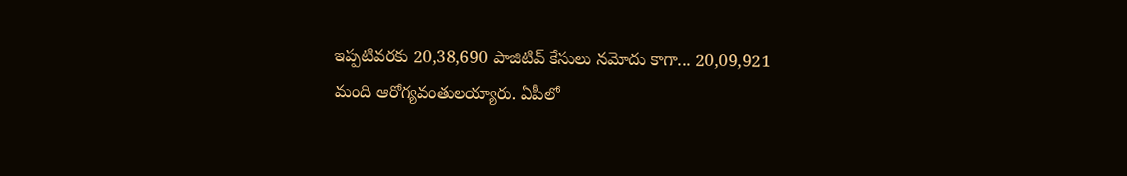ఇప్పటివరకు 20,38,690 పాజిటివ్ కేసులు నమోదు కాగా... 20,09,921 మంది ఆరోగ్యవంతులయ్యారు. ఏపీలో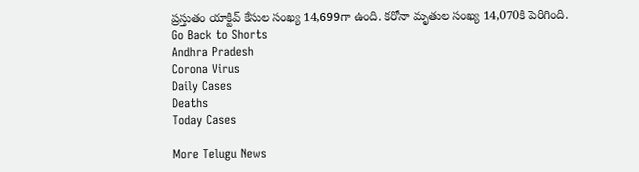ప్రస్తుతం యాక్టివ్ కేసుల సంఖ్య 14,699గా ఉంది. కరోనా మృతుల సంఖ్య 14,070కి పెరిగింది.
Go Back to Shorts
Andhra Pradesh
Corona Virus
Daily Cases
Deaths
Today Cases

More Telugu News